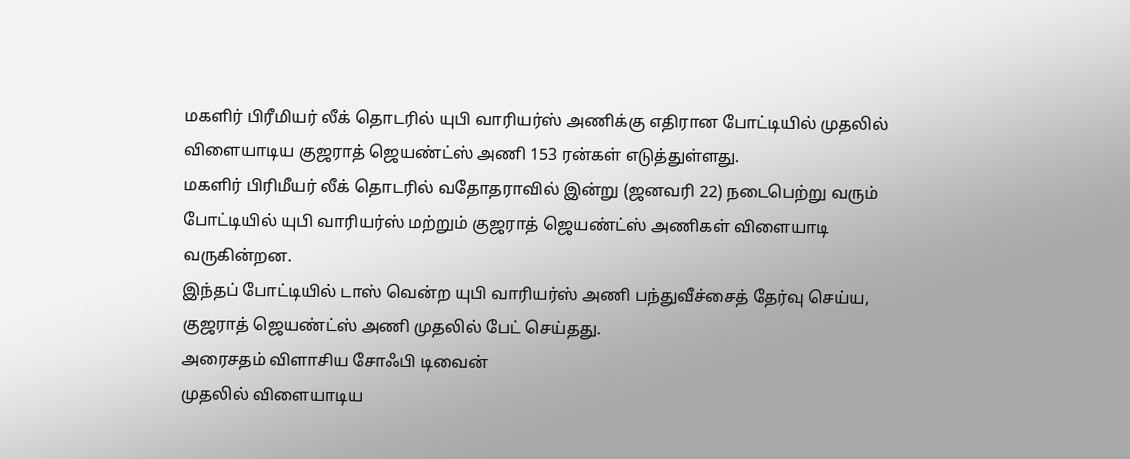மகளிர் பிரீமியர் லீக் தொடரில் யுபி வாரியர்ஸ் அணிக்கு எதிரான போட்டியில் முதலில் விளையாடிய குஜராத் ஜெயண்ட்ஸ் அணி 153 ரன்கள் எடுத்துள்ளது.
மகளிர் பிரிமீயர் லீக் தொடரில் வதோதராவில் இன்று (ஜனவரி 22) நடைபெற்று வரும் போட்டியில் யுபி வாரியர்ஸ் மற்றும் குஜராத் ஜெயண்ட்ஸ் அணிகள் விளையாடி வருகின்றன.
இந்தப் போட்டியில் டாஸ் வென்ற யுபி வாரியர்ஸ் அணி பந்துவீச்சைத் தேர்வு செய்ய, குஜராத் ஜெயண்ட்ஸ் அணி முதலில் பேட் செய்தது.
அரைசதம் விளாசிய சோஃபி டிவைன்
முதலில் விளையாடிய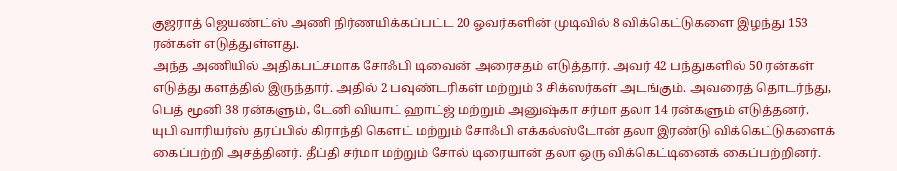குஜராத் ஜெயண்ட்ஸ் அணி நிர்ணயிக்கப்பட்ட 20 ஓவர்களின் முடிவில் 8 விக்கெட்டுகளை இழந்து 153 ரன்கள் எடுத்துள்ளது.
அந்த அணியில் அதிகபட்சமாக சோஃபி டிவைன் அரைசதம் எடுத்தார். அவர் 42 பந்துகளில் 50 ரன்கள் எடுத்து களத்தில் இருந்தார். அதில் 2 பவுண்டரிகள் மற்றும் 3 சிக்ஸர்கள் அடங்கும். அவரைத் தொடர்ந்து, பெத் மூனி 38 ரன்களும், டேனி வியாட் ஹாட்ஜ் மற்றும் அனுஷ்கா சர்மா தலா 14 ரன்களும் எடுத்தனர்.
யுபி வாரியர்ஸ் தரப்பில் கிராந்தி கௌட் மற்றும் சோஃபி எக்கல்ஸ்டோன் தலா இரண்டு விக்கெட்டுகளைக் கைப்பற்றி அசத்தினர். தீப்தி சர்மா மற்றும் சோல் டிரையான் தலா ஒரு விக்கெட்டினைக் கைப்பற்றினர்.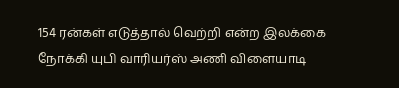154 ரன்கள் எடுத்தால் வெற்றி என்ற இலக்கை நோக்கி யுபி வாரியர்ஸ் அணி விளையாடி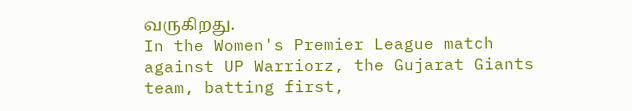வருகிறது.
In the Women's Premier League match against UP Warriorz, the Gujarat Giants team, batting first,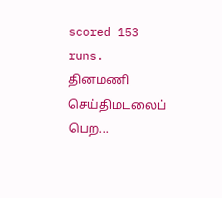scored 153 runs.
தினமணி செய்திமடலைப் பெற...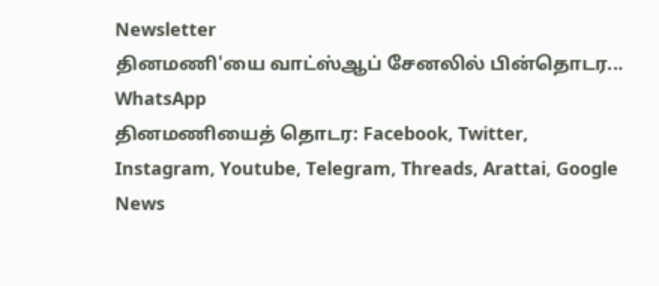Newsletter
தினமணி'யை வாட்ஸ்ஆப் சேனலில் பின்தொடர... WhatsApp
தினமணியைத் தொடர: Facebook, Twitter, Instagram, Youtube, Telegram, Threads, Arattai, Google News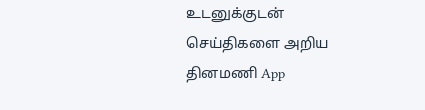உடனுக்குடன் செய்திகளை அறிய தினமணி App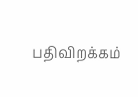பதிவிறக்கம்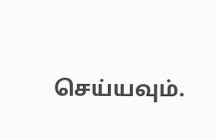செய்யவும்.